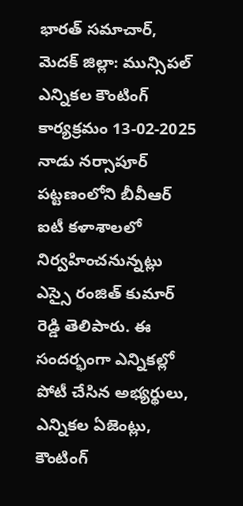భారత్ సమాచార్, మెదక్ జిల్లా: మున్సిపల్ ఎన్నికల కౌంటింగ్ కార్యక్రమం 13-02-2025 నాడు నర్సాపూర్ పట్టణంలోని బీవీఆర్ ఐటీ కళాశాలలో నిర్వహించనున్నట్లు ఎస్సై రంజిత్ కుమార్ రెడ్డి తెలిపారు. ఈ సందర్భంగా ఎన్నికల్లో పోటీ చేసిన అభ్యర్థులు, ఎన్నికల ఏజెంట్లు, కౌంటింగ్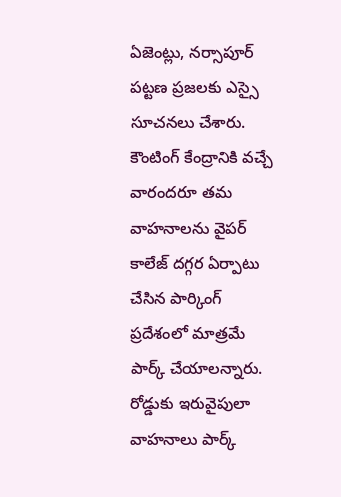ఏజెంట్లు, నర్సాపూర్ పట్టణ ప్రజలకు ఎస్సై సూచనలు చేశారు. కౌంటింగ్ కేంద్రానికి వచ్చే వారందరూ తమ వాహనాలను వైపర్ కాలేజ్ దగ్గర ఏర్పాటు చేసిన పార్కింగ్ ప్రదేశంలో మాత్రమే పార్క్ చేయాలన్నారు. రోడ్డుకు ఇరువైపులా వాహనాలు పార్క్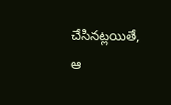చేసినట్లయితే, ఆ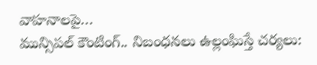వాహనాలపై…
మున్సిపల్ కౌంటింగ్.. నిబంధనలు ఉల్లంఘిస్తే చర్యలు: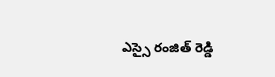ఎస్సై రంజిత్ రెడ్డి